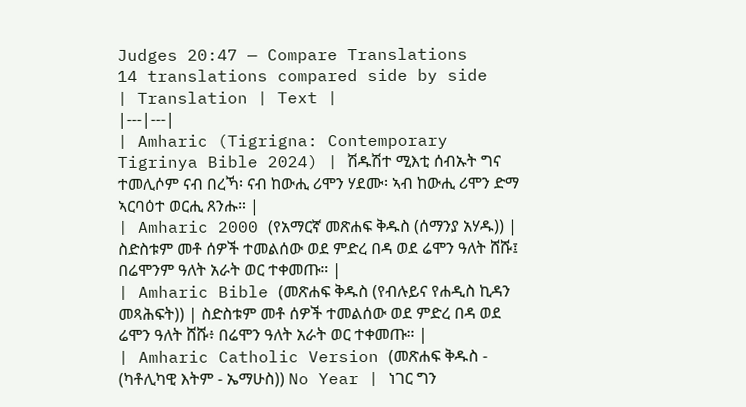Judges 20:47 — Compare Translations
14 translations compared side by side
| Translation | Text |
|---|---|
| Amharic (Tigrigna: Contemporary Tigrinya Bible 2024) | ሽዱሽተ ሚእቲ ሰብኡት ግና ተመሊሶም ናብ በረኻ፡ ናብ ከውሒ ሪሞን ሃደሙ፡ ኣብ ከውሒ ሪሞን ድማ ኣርባዕተ ወርሒ ጸንሑ። |
| Amharic 2000 (የአማርኛ መጽሐፍ ቅዱስ (ሰማንያ አሃዱ)) | ስድስቱም መቶ ሰዎች ተመልሰው ወደ ምድረ በዳ ወደ ሬሞን ዓለት ሸሹ፤ በሬሞንም ዓለት አራት ወር ተቀመጡ። |
| Amharic Bible (መጽሐፍ ቅዱስ (የብሉይና የሐዲስ ኪዳን መጻሕፍት)) | ስድስቱም መቶ ሰዎች ተመልሰው ወደ ምድረ በዳ ወደ ሬሞን ዓለት ሸሹ፥ በሬሞን ዓለት አራት ወር ተቀመጡ። |
| Amharic Catholic Version (መጽሐፍ ቅዱስ - (ካቶሊካዊ እትም - ኤማሁስ)) No Year | ነገር ግን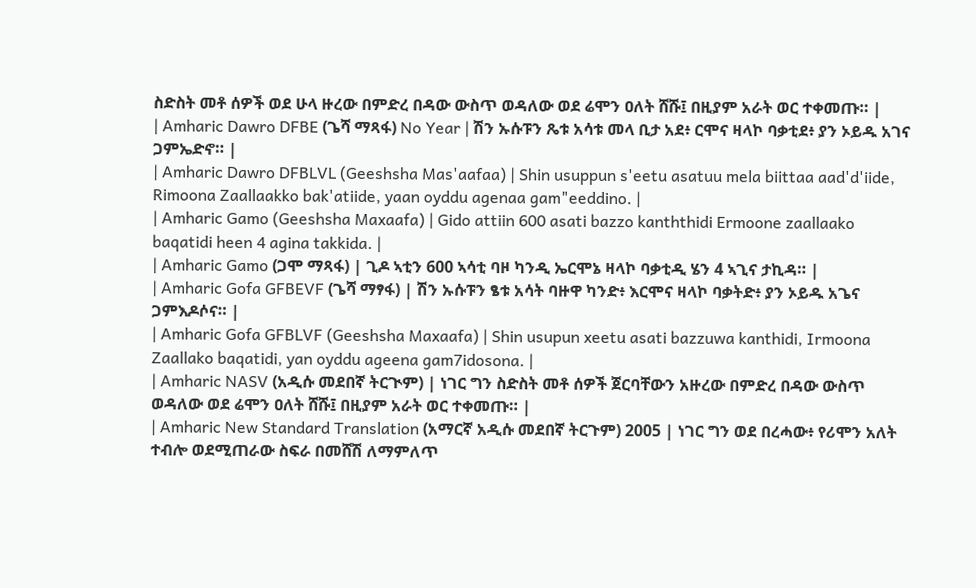ስድስት መቶ ሰዎች ወደ ሁላ ዙረው በምድረ በዳው ውስጥ ወዳለው ወደ ሬሞን ዐለት ሸሹ፤ በዚያም አራት ወር ተቀመጡ። |
| Amharic Dawro DFBE (ጌሻ ማጻፋ) No Year | ሽን ኡሱፑን ጼቱ አሳቱ መላ ቢታ አደ፥ ርሞና ዛላኮ ባቃቲደ፥ ያን ኦይዱ አገና ጋምኤድኖ። |
| Amharic Dawro DFBLVL (Geeshsha Mas'aafaa) | Shin usuppun s'eetu asatuu mela biittaa aad'd'iide, Rimoona Zaallaakko bak'atiide, yaan oyddu agenaa gam"eeddino. |
| Amharic Gamo (Geeshsha Maxaafa) | Gido attiin 600 asati bazzo kanththidi Ermoone zaallaako baqatidi heen 4 agina takkida. |
| Amharic Gamo (ጋሞ ማጻፋ) | ጊዶ ኣቲን 600 ኣሳቲ ባዞ ካንዲ ኤርሞኔ ዛላኮ ባቃቲዲ ሄን 4 ኣጊና ታኪዳ። |
| Amharic Gofa GFBEVF (ጌሻ ማፃፋ) | ሽን ኡሱፑን ፄቱ አሳት ባዙዋ ካንድ፥ እርሞና ዛላኮ ባቃትድ፥ ያን ኦይዱ አጌና ጋምእዶሶና። |
| Amharic Gofa GFBLVF (Geeshsha Maxaafa) | Shin usupun xeetu asati bazzuwa kanthidi, Irmoona Zaallako baqatidi, yan oyddu ageena gam7idosona. |
| Amharic NASV (አዲሱ መደበኛ ትርጒም) | ነገር ግን ስድስት መቶ ሰዎች ጀርባቸውን አዙረው በምድረ በዳው ውስጥ ወዳለው ወደ ሬሞን ዐለት ሸሹ፤ በዚያም አራት ወር ተቀመጡ። |
| Amharic New Standard Translation (አማርኛ አዲሱ መደበኛ ትርጉም) 2005 | ነገር ግን ወደ በረሓው፥ የሪሞን አለት ተብሎ ወደሚጠራው ስፍራ በመሸሽ ለማምለጥ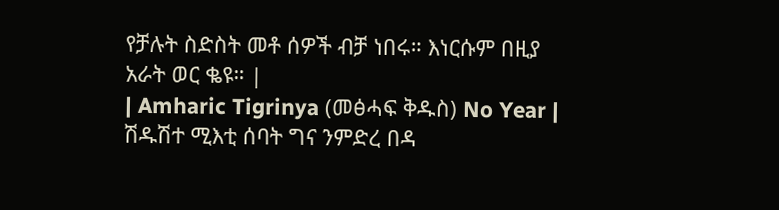የቻሉት ስድስት መቶ ሰዎች ብቻ ነበሩ። እነርሱም በዚያ አራት ወር ቈዩ። |
| Amharic Tigrinya (መፅሓፍ ቅዱስ) No Year | ሽዱሽተ ሚእቲ ሰባት ግና ንምድረ በዳ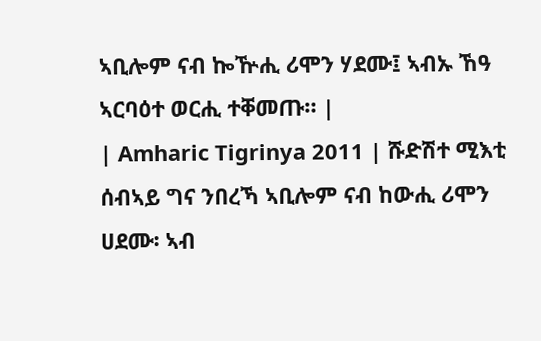ኣቢሎም ናብ ኰዅሒ ሪሞን ሃደሙ፤ ኣብኡ ኸዓ ኣርባዕተ ወርሒ ተቐመጡ። |
| Amharic Tigrinya 2011 | ሹድሽተ ሚእቲ ሰብኣይ ግና ንበረኻ ኣቢሎም ናብ ከውሒ ሪሞን ሀደሙ፡ ኣብ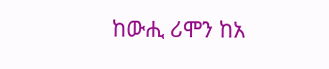ከውሒ ሪሞን ከአ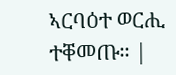ኣርባዕተ ወርሒ ተቐመጡ። |